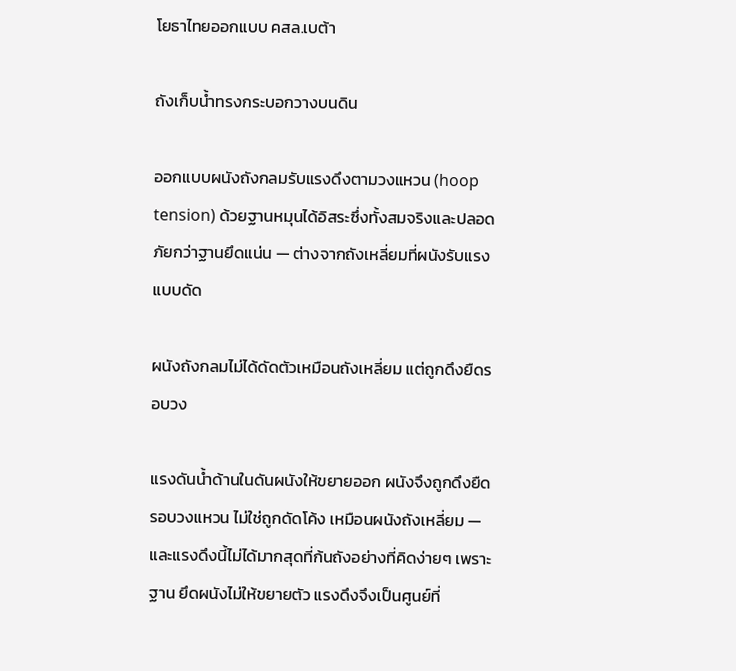โยธาไทยออกแบบ คสล.เบต้า

ถังเก็บน้ำทรงกระบอกวางบนดิน

ออกแบบผนังถังกลมรับแรงดึงตามวงแหวน (hoop tension) ด้วยฐานหมุนได้อิสระซึ่งทั้งสมจริงและปลอดภัยกว่าฐานยึดแน่น — ต่างจากถังเหลี่ยมที่ผนังรับแรงแบบดัด

ผนังถังกลมไม่ได้ดัดตัวเหมือนถังเหลี่ยม แต่ถูกดึงยืดรอบวง

แรงดันน้ำด้านในดันผนังให้ขยายออก ผนังจึงถูกดึงยืดรอบวงแหวน ไม่ใช่ถูกดัดโค้ง เหมือนผนังถังเหลี่ยม — และแรงดึงนี้ไม่ได้มากสุดที่ก้นถังอย่างที่คิดง่ายๆ เพราะฐาน ยึดผนังไม่ให้ขยายตัว แรงดึงจึงเป็นศูนย์ที่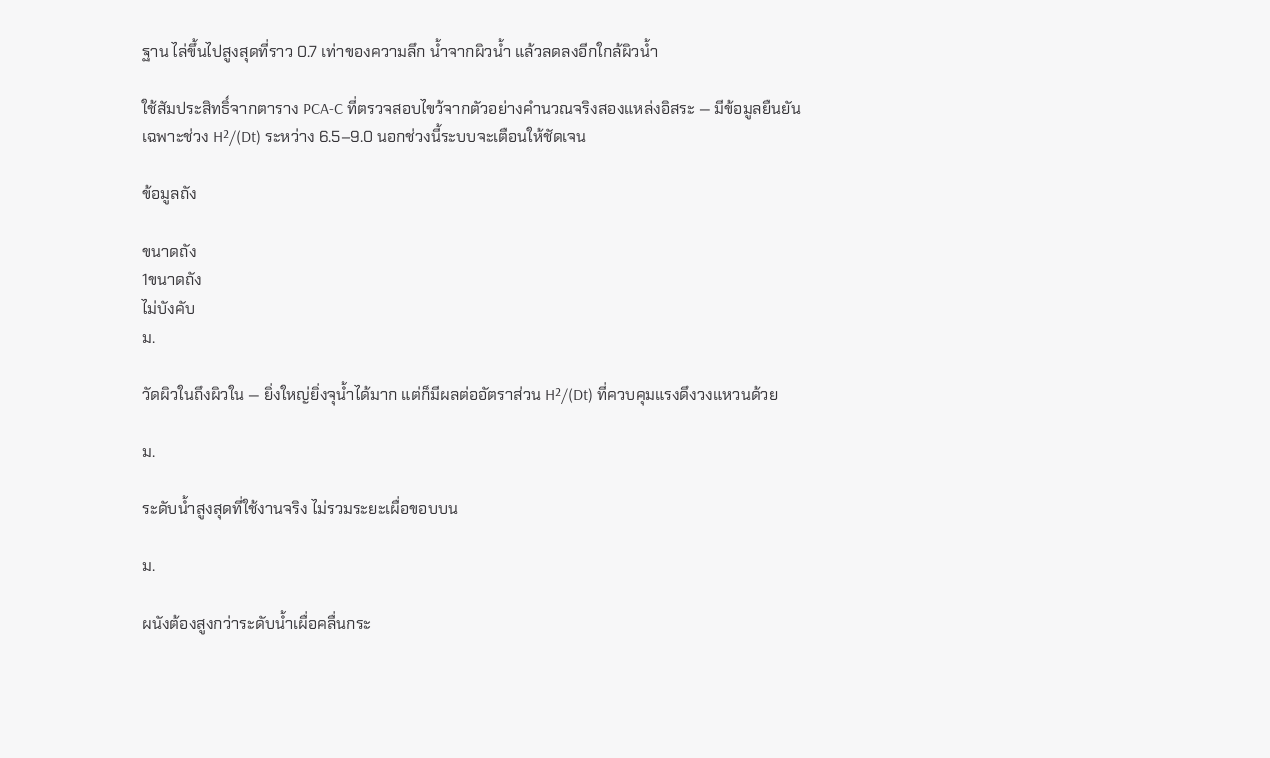ฐาน ไล่ขึ้นไปสูงสุดที่ราว 0.7 เท่าของความลึก น้ำจากผิวน้ำ แล้วลดลงอีกใกล้ผิวน้ำ

ใช้สัมประสิทธิ์จากตาราง PCA-C ที่ตรวจสอบไขว้จากตัวอย่างคำนวณจริงสองแหล่งอิสระ — มีข้อมูลยืนยันเฉพาะช่วง H²/(Dt) ระหว่าง 6.5–9.0 นอกช่วงนี้ระบบจะเตือนให้ชัดเจน

ข้อมูลถัง

ขนาดถัง
1ขนาดถัง
ไม่บังคับ
ม.

วัดผิวในถึงผิวใน — ยิ่งใหญ่ยิ่งจุน้ำได้มาก แต่ก็มีผลต่ออัตราส่วน H²/(Dt) ที่ควบคุมแรงดึงวงแหวนด้วย

ม.

ระดับน้ำสูงสุดที่ใช้งานจริง ไม่รวมระยะเผื่อขอบบน

ม.

ผนังต้องสูงกว่าระดับน้ำเผื่อคลื่นกระ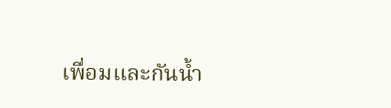เพื่อมและกันน้ำ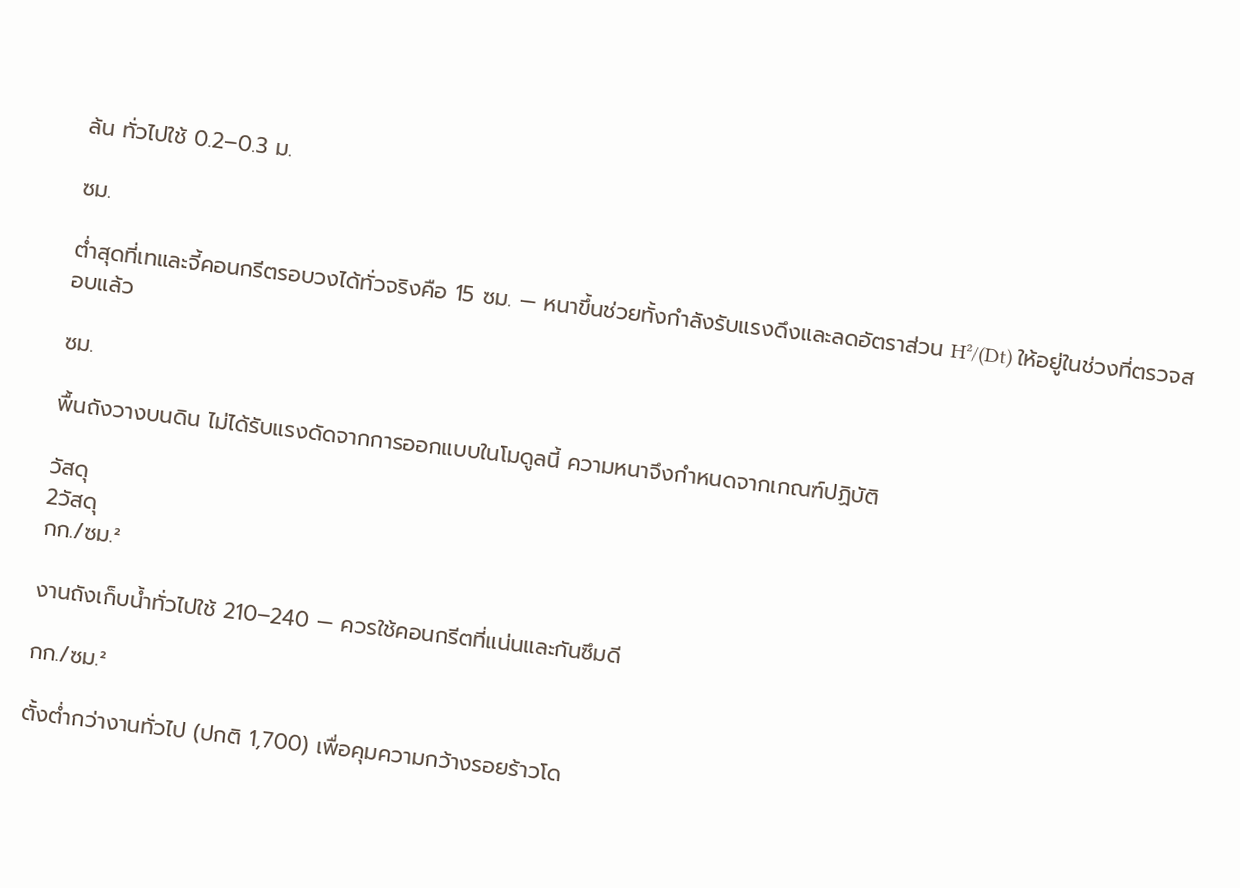ล้น ทั่วไปใช้ 0.2–0.3 ม.

ซม.

ต่ำสุดที่เทและจี้คอนกรีตรอบวงได้ทั่วจริงคือ 15 ซม. — หนาขึ้นช่วยทั้งกำลังรับแรงดึงและลดอัตราส่วน H²/(Dt) ให้อยู่ในช่วงที่ตรวจสอบแล้ว

ซม.

พื้นถังวางบนดิน ไม่ได้รับแรงดัดจากการออกแบบในโมดูลนี้ ความหนาจึงกำหนดจากเกณฑ์ปฏิบัติ

วัสดุ
2วัสดุ
กก./ซม.²

งานถังเก็บน้ำทั่วไปใช้ 210–240 — ควรใช้คอนกรีตที่แน่นและกันซึมดี

กก./ซม.²

ตั้งต่ำกว่างานทั่วไป (ปกติ 1,700) เพื่อคุมความกว้างรอยร้าวโด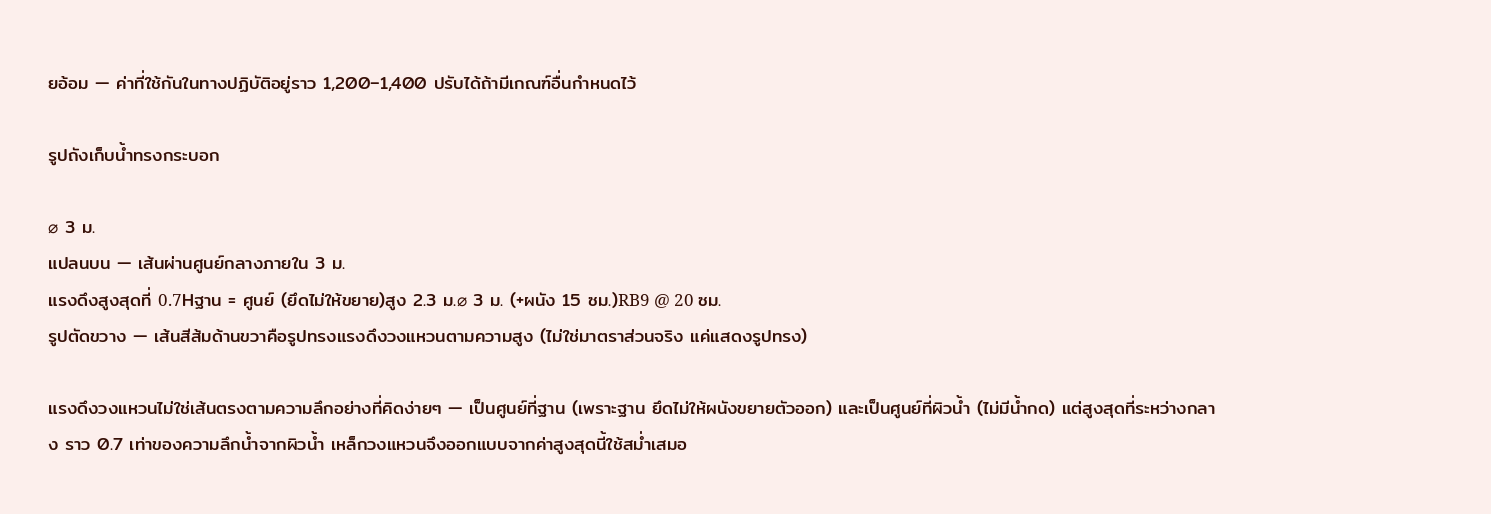ยอ้อม — ค่าที่ใช้กันในทางปฏิบัติอยู่ราว 1,200–1,400 ปรับได้ถ้ามีเกณฑ์อื่นกำหนดไว้

รูปถังเก็บน้ำทรงกระบอก

⌀ 3 ม.
แปลนบน — เส้นผ่านศูนย์กลางภายใน 3 ม.
แรงดึงสูงสุดที่ 0.7Hฐาน = ศูนย์ (ยึดไม่ให้ขยาย)สูง 2.3 ม.⌀ 3 ม. (+ผนัง 15 ซม.)RB9 @ 20 ซม.
รูปตัดขวาง — เส้นสีส้มด้านขวาคือรูปทรงแรงดึงวงแหวนตามความสูง (ไม่ใช่มาตราส่วนจริง แค่แสดงรูปทรง)

แรงดึงวงแหวนไม่ใช่เส้นตรงตามความลึกอย่างที่คิดง่ายๆ — เป็นศูนย์ที่ฐาน (เพราะฐาน ยึดไม่ให้ผนังขยายตัวออก) และเป็นศูนย์ที่ผิวน้ำ (ไม่มีน้ำกด) แต่สูงสุดที่ระหว่างกลาง ราว 0.7 เท่าของความลึกน้ำจากผิวน้ำ เหล็กวงแหวนจึงออกแบบจากค่าสูงสุดนี้ใช้สม่ำเสมอ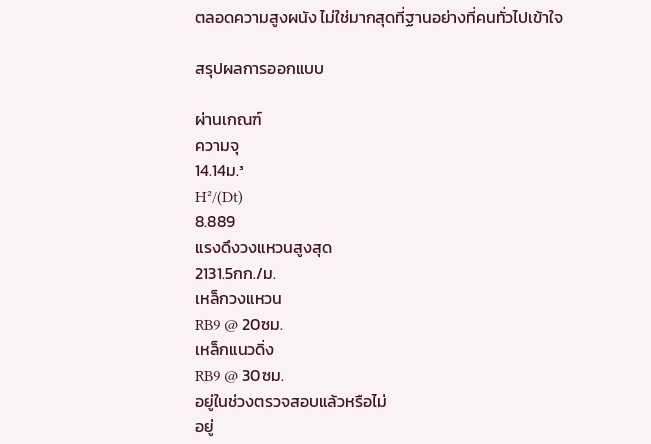ตลอดความสูงผนัง ไม่ใช่มากสุดที่ฐานอย่างที่คนทั่วไปเข้าใจ

สรุปผลการออกแบบ

ผ่านเกณฑ์
ความจุ
14.14ม.³
H²/(Dt)
8.889
แรงดึงวงแหวนสูงสุด
2131.5กก./ม.
เหล็กวงแหวน
RB9 @ 20ซม.
เหล็กแนวดิ่ง
RB9 @ 30ซม.
อยู่ในช่วงตรวจสอบแล้วหรือไม่
อยู่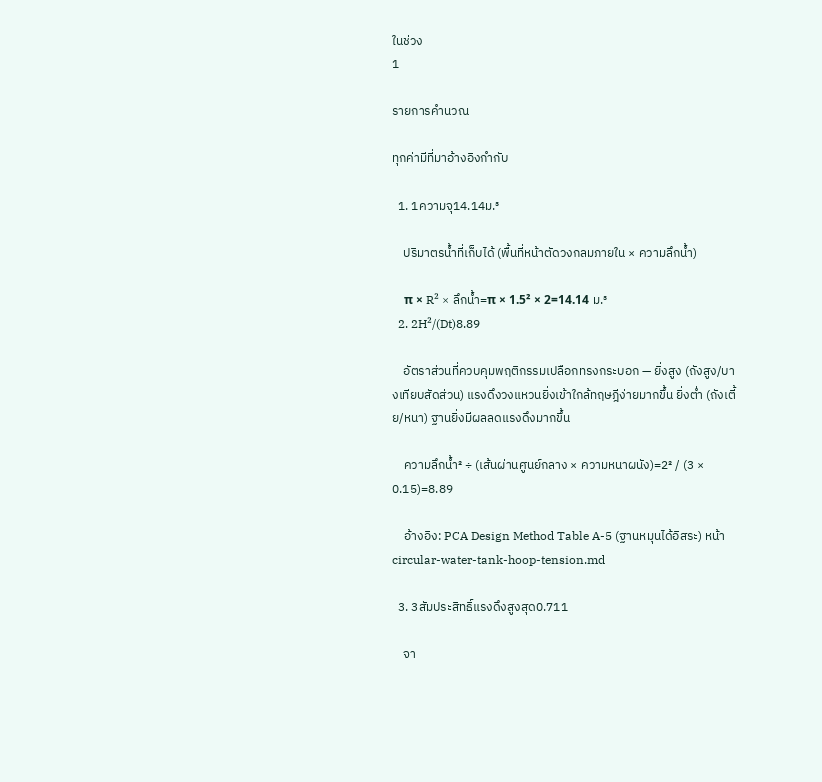ในช่วง
1

รายการคำนวณ

ทุกค่ามีที่มาอ้างอิงกำกับ

  1. 1ความจุ14.14ม.³

    ปริมาตรน้ำที่เก็บได้ (พื้นที่หน้าตัดวงกลมภายใน × ความลึกน้ำ)

    π × R² × ลึกน้ำ=π × 1.5² × 2=14.14 ม.³
  2. 2H²/(Dt)8.89

    อัตราส่วนที่ควบคุมพฤติกรรมเปลือกทรงกระบอก — ยิ่งสูง (ถังสูง/บางเทียบสัดส่วน) แรงดึงวงแหวนยิ่งเข้าใกล้ทฤษฎีง่ายมากขึ้น ยิ่งต่ำ (ถังเตี้ย/หนา) ฐานยิ่งมีผลลดแรงดึงมากขึ้น

    ความลึกน้ำ² ÷ (เส้นผ่านศูนย์กลาง × ความหนาผนัง)=2² / (3 × 0.15)=8.89

    อ้างอิง: PCA Design Method Table A-5 (ฐานหมุนได้อิสระ) หน้า circular-water-tank-hoop-tension.md

  3. 3สัมประสิทธิ์แรงดึงสูงสุด0.711

    จา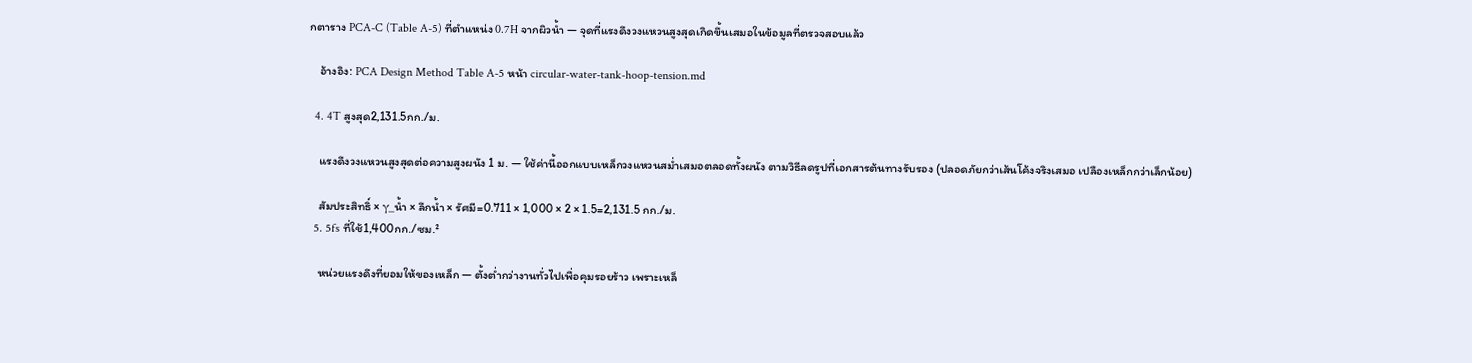กตาราง PCA-C (Table A-5) ที่ตำแหน่ง 0.7H จากผิวน้ำ — จุดที่แรงดึงวงแหวนสูงสุดเกิดขึ้นเสมอในข้อมูลที่ตรวจสอบแล้ว

    อ้างอิง: PCA Design Method Table A-5 หน้า circular-water-tank-hoop-tension.md

  4. 4T สูงสุด2,131.5กก./ม.

    แรงดึงวงแหวนสูงสุดต่อความสูงผนัง 1 ม. — ใช้ค่านี้ออกแบบเหล็กวงแหวนสม่ำเสมอตลอดทั้งผนัง ตามวิธีลดรูปที่เอกสารต้นทางรับรอง (ปลอดภัยกว่าเส้นโค้งจริงเสมอ เปลืองเหล็กกว่าเล็กน้อย)

    สัมประสิทธิ์ × γ_น้ำ × ลึกน้ำ × รัศมี=0.711 × 1,000 × 2 × 1.5=2,131.5 กก./ม.
  5. 5fs ที่ใช้1,400กก./ซม.²

    หน่วยแรงดึงที่ยอมให้ของเหล็ก — ตั้งต่ำกว่างานทั่วไปเพื่อคุมรอยร้าว เพราะเหล็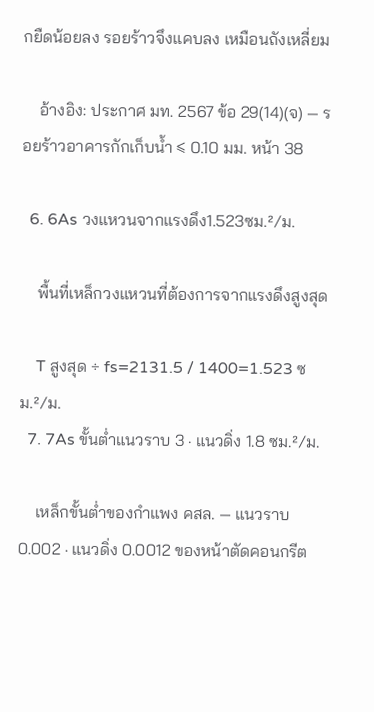กยืดน้อยลง รอยร้าวจึงแคบลง เหมือนถังเหลี่ยม

    อ้างอิง: ประกาศ มท. 2567 ข้อ 29(14)(จ) — รอยร้าวอาคารกักเก็บน้ำ ≤ 0.10 มม. หน้า 38

  6. 6As วงแหวนจากแรงดึง1.523ซม.²/ม.

    พื้นที่เหล็กวงแหวนที่ต้องการจากแรงดึงสูงสุด

    T สูงสุด ÷ fs=2131.5 / 1400=1.523 ซม.²/ม.
  7. 7As ขั้นต่ำแนวราบ 3 · แนวดิ่ง 1.8 ซม.²/ม.

    เหล็กขั้นต่ำของกำแพง คสล. — แนวราบ 0.002 · แนวดิ่ง 0.0012 ของหน้าตัดคอนกรีต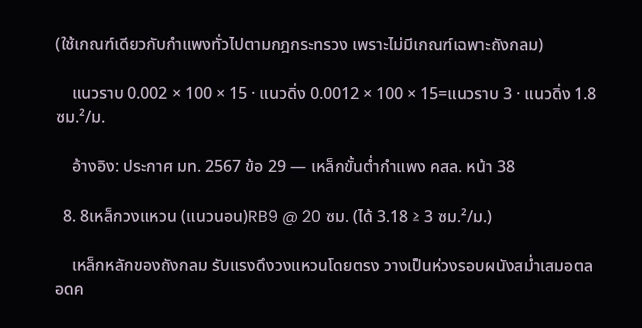(ใช้เกณฑ์เดียวกับกำแพงทั่วไปตามกฎกระทรวง เพราะไม่มีเกณฑ์เฉพาะถังกลม)

    แนวราบ 0.002 × 100 × 15 · แนวดิ่ง 0.0012 × 100 × 15=แนวราบ 3 · แนวดิ่ง 1.8 ซม.²/ม.

    อ้างอิง: ประกาศ มท. 2567 ข้อ 29 — เหล็กขั้นต่ำกำแพง คสล. หน้า 38

  8. 8เหล็กวงแหวน (แนวนอน)RB9 @ 20 ซม. (ได้ 3.18 ≥ 3 ซม.²/ม.)

    เหล็กหลักของถังกลม รับแรงดึงวงแหวนโดยตรง วางเป็นห่วงรอบผนังสม่ำเสมอตลอดค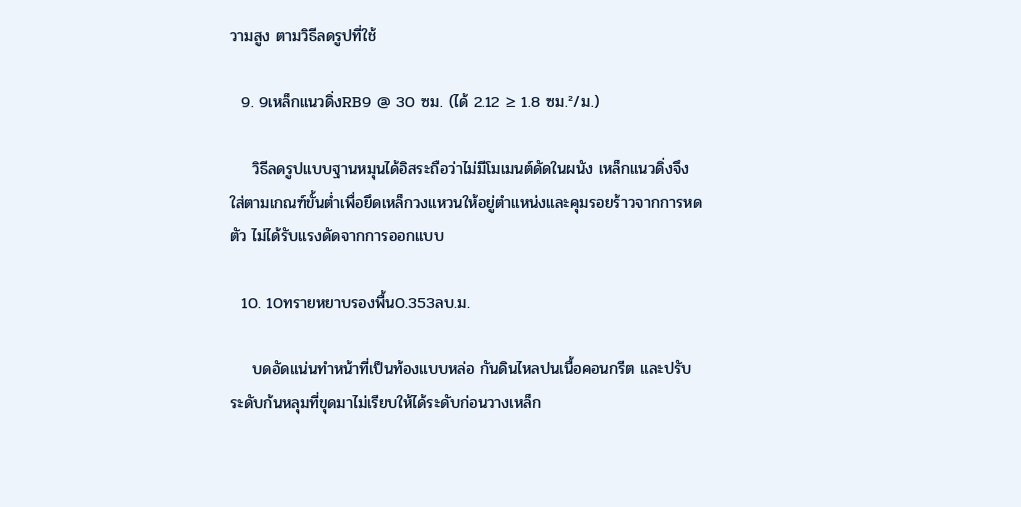วามสูง ตามวิธีลดรูปที่ใช้

  9. 9เหล็กแนวดิ่งRB9 @ 30 ซม. (ได้ 2.12 ≥ 1.8 ซม.²/ม.)

    วิธีลดรูปแบบฐานหมุนได้อิสระถือว่าไม่มีโมเมนต์ดัดในผนัง เหล็กแนวดิ่งจึงใส่ตามเกณฑ์ขั้นต่ำเพื่อยึดเหล็กวงแหวนให้อยู่ตำแหน่งและคุมรอยร้าวจากการหดตัว ไม่ได้รับแรงดัดจากการออกแบบ

  10. 10ทรายหยาบรองพื้น0.353ลบ.ม.

    บดอัดแน่นทำหน้าที่เป็นท้องแบบหล่อ กันดินไหลปนเนื้อคอนกรีต และปรับระดับก้นหลุมที่ขุดมาไม่เรียบให้ได้ระดับก่อนวางเหล็ก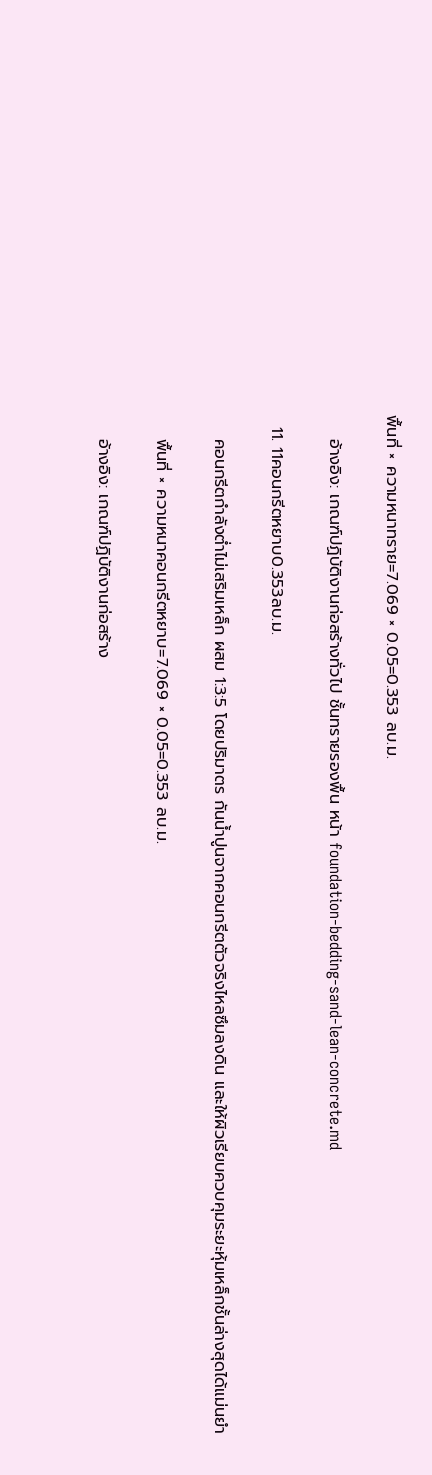พื้นที่ × ความหนาทราย=7.069 × 0.05=0.353 ลบ.ม.

    อ้างอิง: เกณฑ์ปฏิบัติงานก่อสร้างทั่วไป ชั้นทรายรองพื้น หน้า foundation-bedding-sand-lean-concrete.md

  11. 11คอนกรีตหยาบ0.353ลบ.ม.

    คอนกรีตกำลังต่ำไม่เสริมเหล็ก ผสม 1:3:5 โดยปริมาตร กันน้ำปูนจากคอนกรีตตัวจริงไหลซึมลงดิน และให้ผิวเรียบควบคุมระยะหุ้มเหล็กชั้นล่างสุดได้แม่นยำ

    พื้นที่ × ความหนาคอนกรีตหยาบ=7.069 × 0.05=0.353 ลบ.ม.

    อ้างอิง: เกณฑ์ปฏิบัติงานก่อสร้าง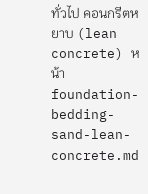ทั่วไป คอนกรีตหยาบ (lean concrete) หน้า foundation-bedding-sand-lean-concrete.md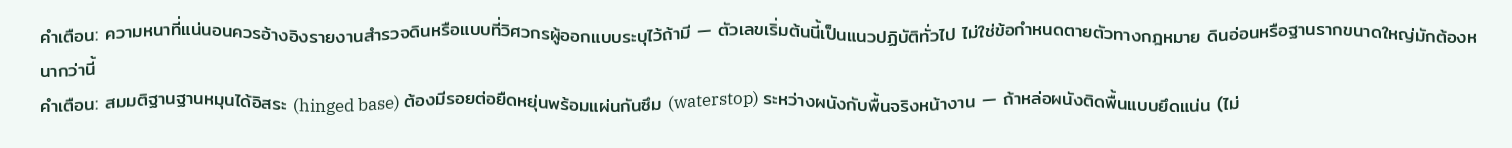คำเตือน: ความหนาที่แน่นอนควรอ้างอิงรายงานสำรวจดินหรือแบบที่วิศวกรผู้ออกแบบระบุไว้ถ้ามี — ตัวเลขเริ่มต้นนี้เป็นแนวปฏิบัติทั่วไป ไม่ใช่ข้อกำหนดตายตัวทางกฎหมาย ดินอ่อนหรือฐานรากขนาดใหญ่มักต้องหนากว่านี้
คำเตือน: สมมติฐานฐานหมุนได้อิสระ (hinged base) ต้องมีรอยต่อยืดหยุ่นพร้อมแผ่นกันซึม (waterstop) ระหว่างผนังกับพื้นจริงหน้างาน — ถ้าหล่อผนังติดพื้นแบบยึดแน่น (ไม่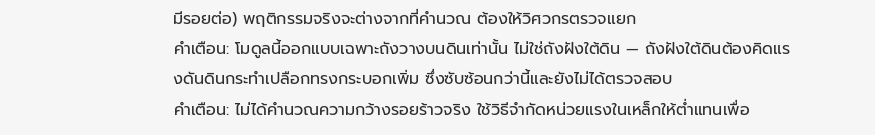มีรอยต่อ) พฤติกรรมจริงจะต่างจากที่คำนวณ ต้องให้วิศวกรตรวจแยก
คำเตือน: โมดูลนี้ออกแบบเฉพาะถังวางบนดินเท่านั้น ไม่ใช่ถังฝังใต้ดิน — ถังฝังใต้ดินต้องคิดแรงดันดินกระทำเปลือกทรงกระบอกเพิ่ม ซึ่งซับซ้อนกว่านี้และยังไม่ได้ตรวจสอบ
คำเตือน: ไม่ได้คำนวณความกว้างรอยร้าวจริง ใช้วิธีจำกัดหน่วยแรงในเหล็กให้ต่ำแทนเพื่อ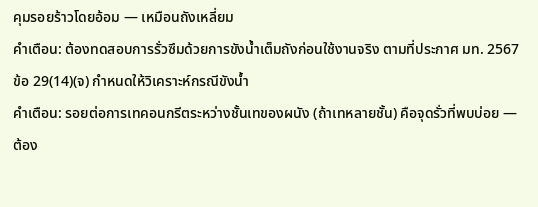คุมรอยร้าวโดยอ้อม — เหมือนถังเหลี่ยม
คำเตือน: ต้องทดสอบการรั่วซึมด้วยการขังน้ำเต็มถังก่อนใช้งานจริง ตามที่ประกาศ มท. 2567 ข้อ 29(14)(จ) กำหนดให้วิเคราะห์กรณีขังน้ำ
คำเตือน: รอยต่อการเทคอนกรีตระหว่างชั้นเทของผนัง (ถ้าเทหลายชั้น) คือจุดรั่วที่พบบ่อย — ต้อง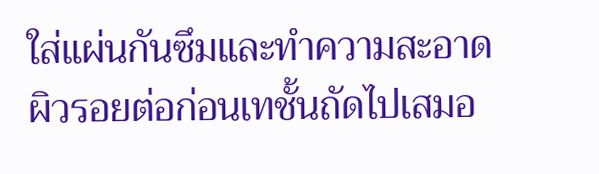ใส่แผ่นกันซึมและทำความสะอาดผิวรอยต่อก่อนเทชั้นถัดไปเสมอ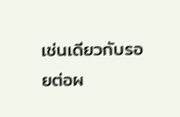เช่นเดียวกับรอยต่อผ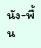นัง-พื้น